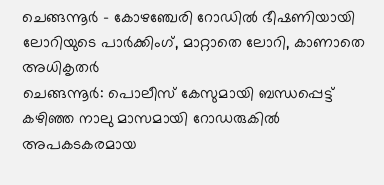ചെങ്ങന്നൂർ - കോഴഞ്ചേരി റോഡിൽ ഭീഷണിയായി ലോറിയുടെ പാർക്കിംഗ്, മാറ്റാതെ ലോറി, കാണാതെ അധികൃതർ
ചെങ്ങന്നൂർ: പൊലീസ് കേസുമായി ബന്ധപ്പെട്ട് കഴിഞ്ഞ നാലു മാസമായി റോഡരുകിൽ അപകടകരമായ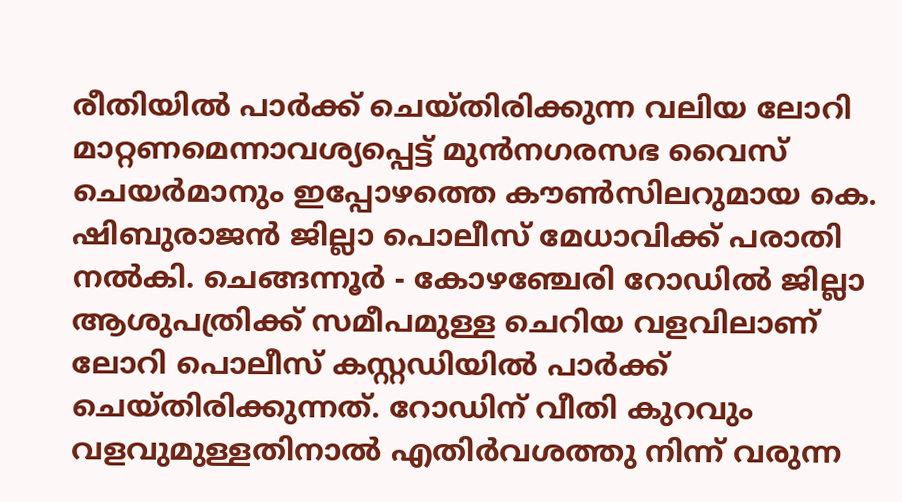രീതിയിൽ പാർക്ക് ചെയ്തിരിക്കുന്ന വലിയ ലോറി മാറ്റണമെന്നാവശ്യപ്പെട്ട് മുൻനഗരസഭ വൈസ് ചെയർമാനും ഇപ്പോഴത്തെ കൗൺസിലറുമായ കെ. ഷിബുരാജൻ ജില്ലാ പൊലീസ് മേധാവിക്ക് പരാതി നൽകി. ചെങ്ങന്നൂർ - കോഴഞ്ചേരി റോഡിൽ ജില്ലാ ആശുപത്രിക്ക് സമീപമുള്ള ചെറിയ വളവിലാണ് ലോറി പൊലീസ് കസ്റ്റഡിയിൽ പാർക്ക് ചെയ്തിരിക്കുന്നത്. റോഡിന് വീതി കുറവും വളവുമുള്ളതിനാൽ എതിർവശത്തു നിന്ന് വരുന്ന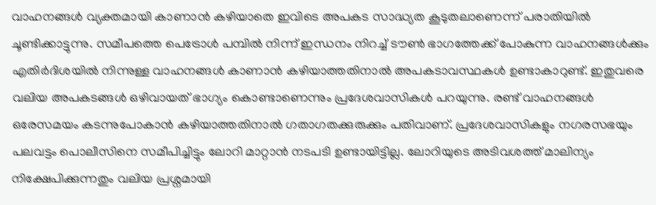വാഹനങ്ങൾ വ്യക്തമായി കാണാൻ കഴിയാതെ ഇവിടെ അപകട സാദ്ധ്യത കൂടുതലാണെന്ന് പരാതിയിൽ ചൂണ്ടിക്കാട്ടുന്നു. സമീപത്തെ പെട്രോൾ പമ്പിൽ നിന്ന് ഇന്ധനം നിറച്ച് ടൗൺ ഭാഗത്തേക്ക് പോകുന്ന വാഹനങ്ങൾക്കും എതിർദിശയിൽ നിന്നുള്ള വാഹനങ്ങൾ കാണാൻ കഴിയാത്തതിനാൽ അപകടാവസ്ഥകൾ ഉണ്ടാകാറുണ്ട്. ഇതുവരെ വലിയ അപകടങ്ങൾ ഒഴിവായത് ഭാഗ്യം കൊണ്ടാണെന്നും പ്രദേശവാസികൾ പറയുന്നു. രണ്ട് വാഹനങ്ങൾ ഒരേസമയം കടന്നുപോകാൻ കഴിയാത്തതിനാൽ ഗതാഗതക്കുരുക്കും പതിവാണ്. പ്രദേശവാസികളും നഗരസഭയും പലവട്ടം പൊലീസിനെ സമീപിച്ചിട്ടും ലോറി മാറ്റാൻ നടപടി ഉണ്ടായിട്ടില്ല. ലോറിയുടെ അടിവശത്ത് മാലിന്യം നിക്ഷേപിക്കുന്നതും വലിയ പ്രശ്നമായി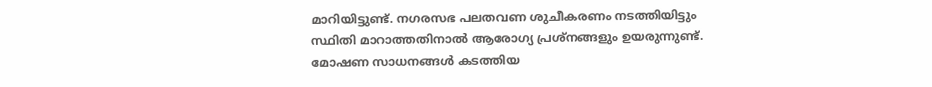മാറിയിട്ടുണ്ട്. നഗരസഭ പലതവണ ശുചീകരണം നടത്തിയിട്ടും സ്ഥിതി മാറാത്തതിനാൽ ആരോഗ്യ പ്രശ്നങ്ങളും ഉയരുന്നുണ്ട്.
മോഷണ സാധനങ്ങൾ കടത്തിയ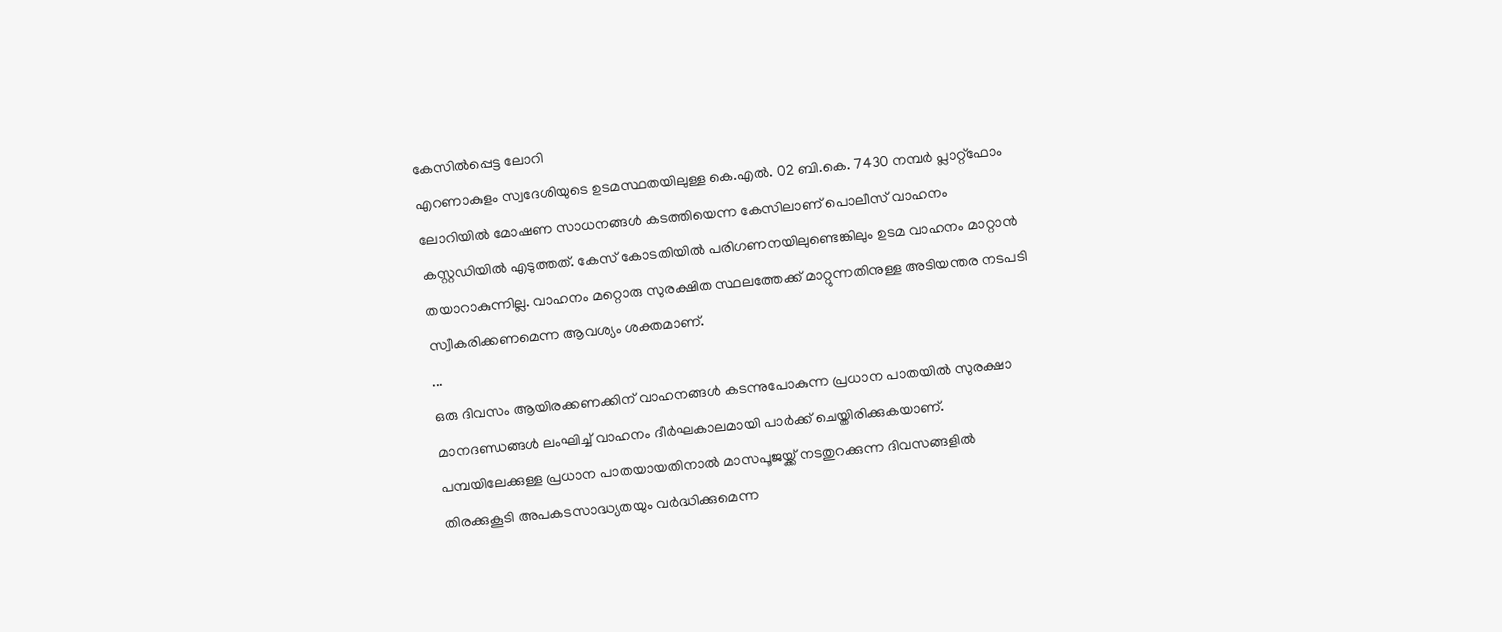കേസിൽപ്പെട്ട ലോറി
എറണാകുളം സ്വദേശിയുടെ ഉടമസ്ഥതയിലുള്ള കെ.എൽ. 02 ബി.കെ. 7430 നമ്പർ പ്ലാറ്റ്ഫോം ലോറിയിൽ മോഷണ സാധനങ്ങൾ കടത്തിയെന്ന കേസിലാണ് പൊലീസ് വാഹനം കസ്റ്റഡിയിൽ എടുത്തത്. കേസ് കോടതിയിൽ പരിഗണനയിലുണ്ടെങ്കിലും ഉടമ വാഹനം മാറ്റാൻ തയാറാകുന്നില്ല. വാഹനം മറ്റൊരു സുരക്ഷിത സ്ഥലത്തേക്ക് മാറ്റുന്നതിനുള്ള അടിയന്തര നടപടി സ്വീകരിക്കണമെന്ന ആവശ്യം ശക്തമാണ്.
...
ഒരു ദിവസം ആയിരക്കണക്കിന് വാഹനങ്ങൾ കടന്നുപോകുന്ന പ്രധാന പാതയിൽ സുരക്ഷാ മാനദണ്ഡങ്ങൾ ലംഘിച്ച് വാഹനം ദീർഘകാലമായി പാർക്ക് ചെയ്തിരിക്കുകയാണ്. പമ്പയിലേക്കുള്ള പ്രധാന പാതയായതിനാൽ മാസപൂജയ്ക്ക് നടതുറക്കുന്ന ദിവസങ്ങളിൽ തിരക്കുകൂടി അപകടസാദ്ധ്യതയും വർദ്ധിക്കുമെന്ന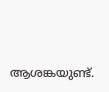ആശങ്കയുണ്ട്.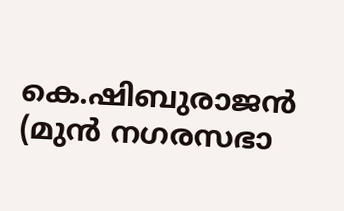കെ.ഷിബുരാജൻ
(മുൻ നഗരസഭാ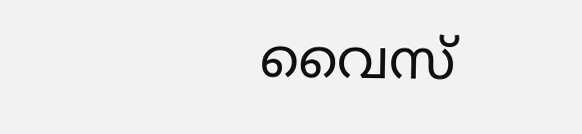വൈസ്